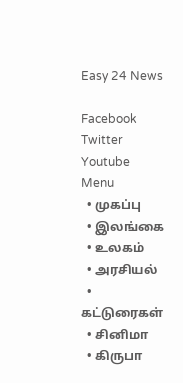Easy 24 News

Facebook Twitter Youtube
Menu
  • முகப்பு
  • இலங்கை
  • உலகம்
  • அரசியல்
  • கட்டுரைகள்
  • சினிமா
  • கிருபா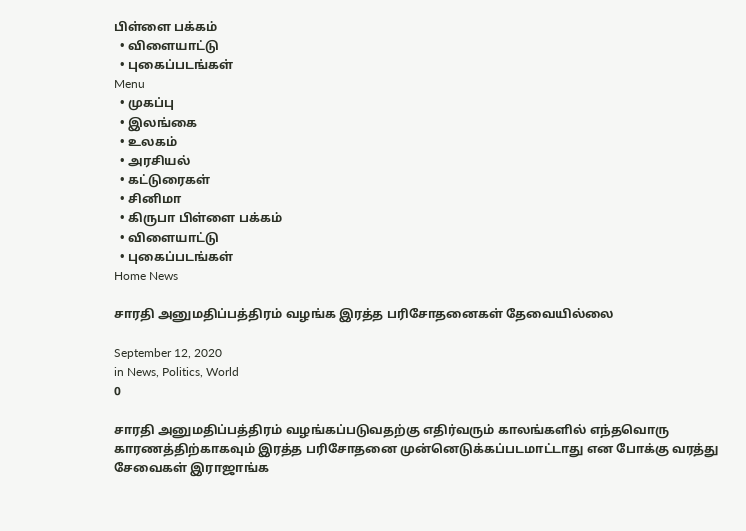பிள்ளை பக்கம்
  • விளையாட்டு
  • புகைப்படங்கள்
Menu
  • முகப்பு
  • இலங்கை
  • உலகம்
  • அரசியல்
  • கட்டுரைகள்
  • சினிமா
  • கிருபா பிள்ளை பக்கம்
  • விளையாட்டு
  • புகைப்படங்கள்
Home News

சாரதி அனுமதிப்பத்திரம் வழங்க இரத்த பரிசோதனைகள் தேவையில்லை

September 12, 2020
in News, Politics, World
0

சாரதி அனுமதிப்பத்திரம் வழங்கப்படுவதற்கு எதிர்வரும் காலங்களில் எந்தவொரு காரணத்திற்காகவும் இரத்த பரிசோதனை முன்னெடுக்கப்படமாட்டாது என போக்கு வரத்து சேவைகள் இராஜாங்க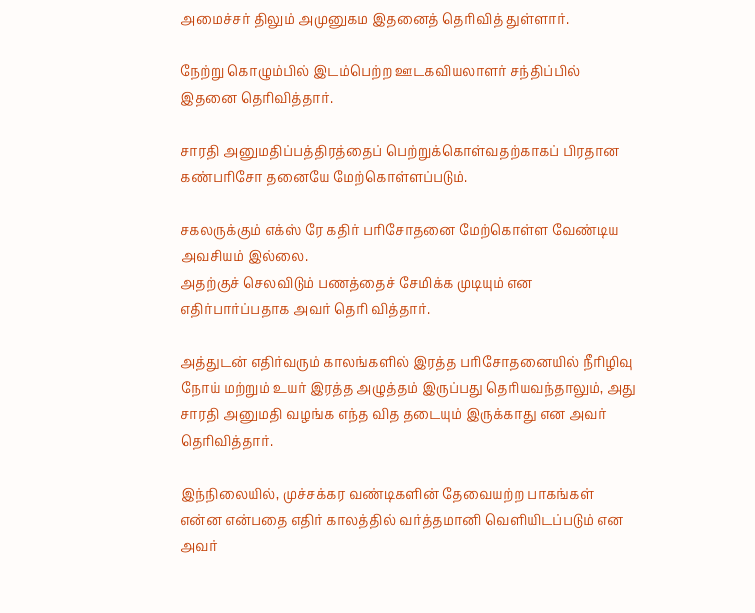அமைச்சர் திலும் அமுனுகம இதனைத் தெரிவித் துள்ளார்.

நேற்று கொழும்பில் இடம்பெற்ற ஊடகவியலாளர் சந்திப்பில் இதனை தெரிவித்தார்.

சாரதி அனுமதிப்பத்திரத்தைப் பெற்றுக்கொள்வதற்காகப் பிரதான கண்பரிசோ தனையே மேற்கொள்ளப்படும்.

சகலருக்கும் எக்ஸ் ரே கதிர் பரிசோதனை மேற்கொள்ள வேண்டிய அவசியம் இல்லை.
அதற்குச் செலவிடும் பணத்தைச் சேமிக்க முடியும் என எதிர்பார்ப்பதாக அவர் தெரி வித்தார்.

அத்துடன் எதிர்வரும் காலங்களில் இரத்த பரிசோதனையில் நீரிழிவு நோய் மற்றும் உயர் இரத்த அழுத்தம் இருப்பது தெரியவந்தாலும், அது சாரதி அனுமதி வழங்க எந்த வித தடையும் இருக்காது என அவர் தெரிவித்தார்.

இந்நிலையில், முச்சக்கர வண்டிகளின் தேவையற்ற பாகங்கள் என்ன என்பதை எதிர் காலத்தில் வர்த்தமானி வெளியிடப்படும் என அவர்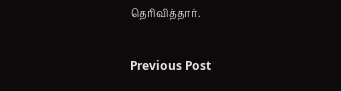தெரிவித்தார்.

Previous Post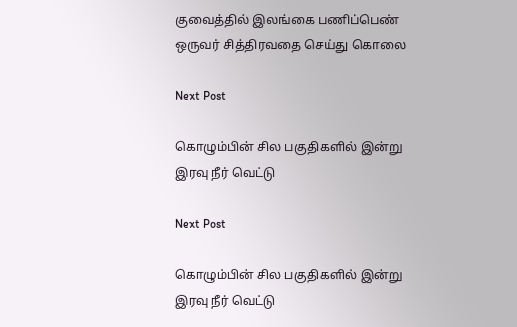குவைத்தில் இலங்கை பணிப்பெண் ஒருவர் சித்திரவதை செய்து கொலை

Next Post

கொழும்பின் சில பகுதிகளில் இன்று இரவு நீர் வெட்டு

Next Post

கொழும்பின் சில பகுதிகளில் இன்று இரவு நீர் வெட்டு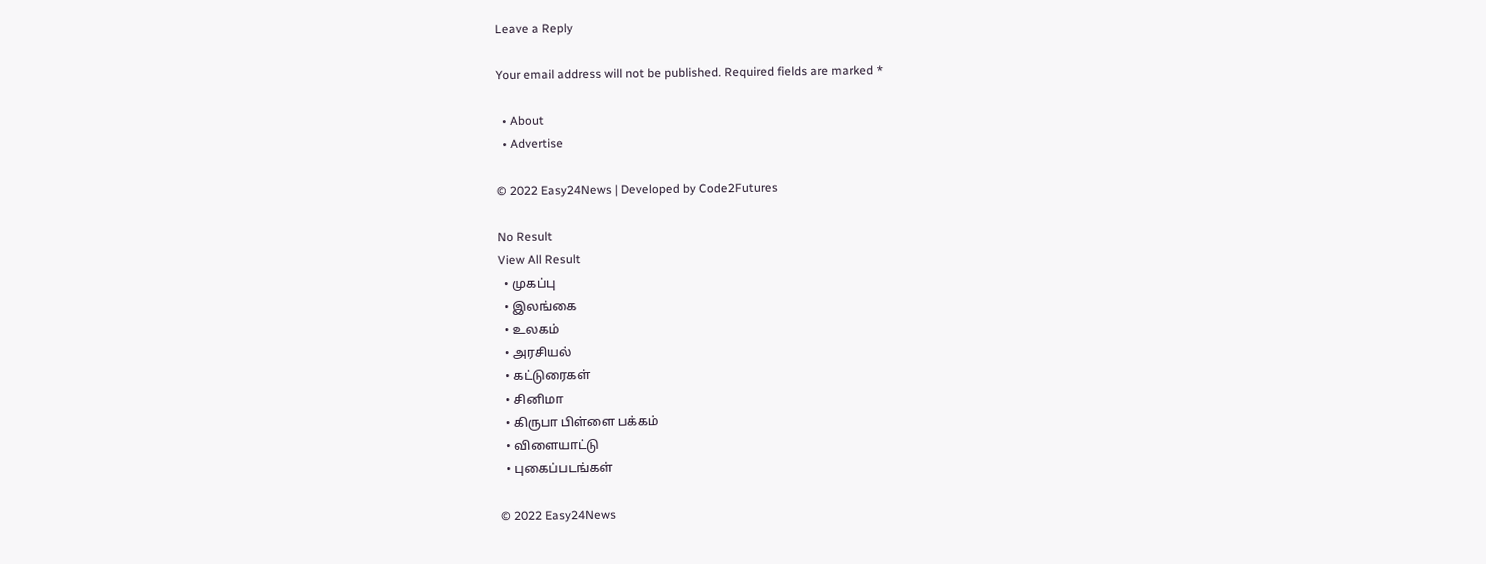Leave a Reply

Your email address will not be published. Required fields are marked *

  • About
  • Advertise

© 2022 Easy24News | Developed by Code2Futures

No Result
View All Result
  • முகப்பு
  • இலங்கை
  • உலகம்
  • அரசியல்
  • கட்டுரைகள்
  • சினிமா
  • கிருபா பிள்ளை பக்கம்
  • விளையாட்டு
  • புகைப்படங்கள்

© 2022 Easy24News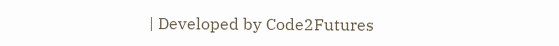| Developed by Code2Futures